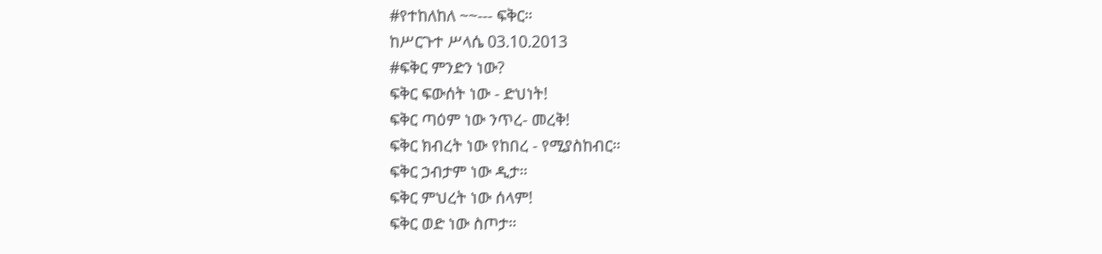#የተከለከለ ~~--- ፍቅር።
ከሥርጉተ ሥላሴ 03.10.2013
#ፍቅር ምንድን ነው?
ፍቅር ፍውሰት ነው - ድህነት!
ፍቅር ጣዕም ነው ንጥረ- መረቅ!
ፍቅር ክብረት ነው የከበረ - የሚያስከብር።
ፍቅር ኃብታም ነው ዲታ።
ፍቅር ምህረት ነው ሰላም!
ፍቅር ወድ ነው ስጦታ።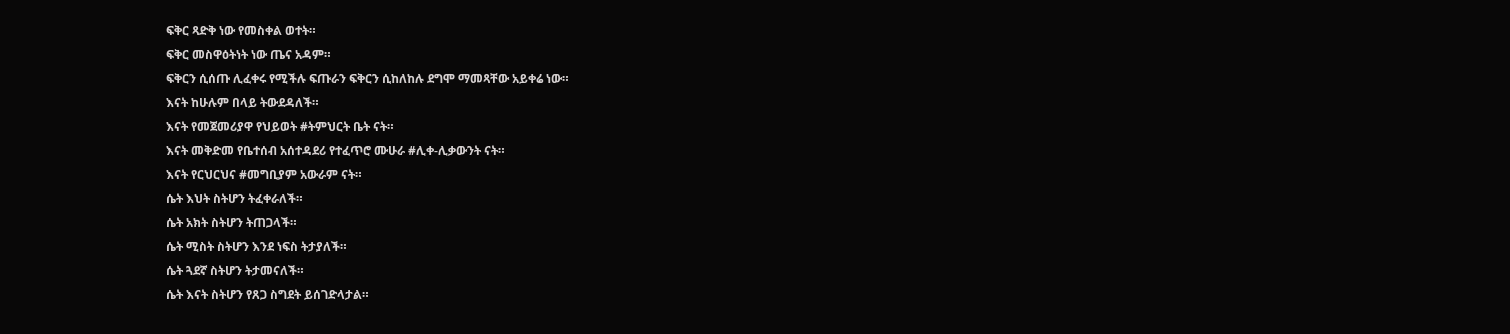ፍቅር ጻድቅ ነው የመስቀል ወተት።
ፍቅር መስዋዕትነት ነው ጤና አዳም።
ፍቅርን ሲሰጡ ሊፈቀሩ የሚችሉ ፍጡራን ፍቅርን ሲከለከሉ ደግሞ ማመጻቸው አይቀሬ ነው።
እናት ከሁሉም በላይ ትውደዳለች።
እናት የመጀመሪያዋ የህይወት #ትምህርት ቤት ናት።
እናት መቅድመ የቤተሰብ አሰተዳደሪ የተፈጥሮ ሙሁራ #ሊቀ-ሊቃውንት ናት።
እናት የርህርህና #መግቢያም አውራም ናት።
ሴት እህት ስትሆን ትፈቀራለች።
ሴት አክት ስትሆን ትጠጋላች።
ሴት ሚስት ስትሆን እንደ ነፍስ ትታያለች።
ሴት ጓደኛ ስትሆን ትታመናለች።
ሴት እናት ስትሆን የጸጋ ስግደት ይሰገድላታል።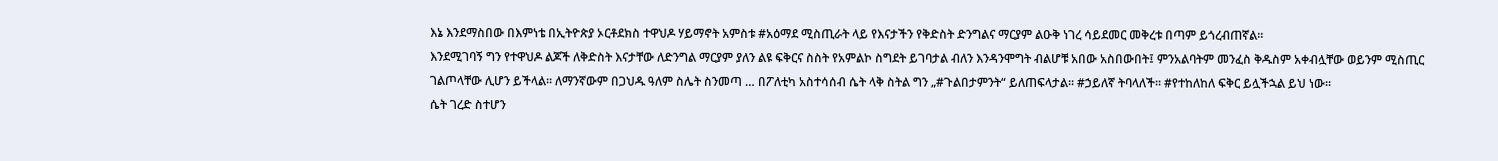እኔ እንደማስበው በእምነቴ በኢትዮጵያ ኦርቶደክስ ተዋህዶ ሃይማኖት አምስቱ #አዕማደ ሚስጢራት ላይ የእናታችን የቅድስት ድንግልና ማርያም ልዑቅ ነገረ ሳይደመር መቅረቱ በጣም ይጎረብጠኛል።
እንደሚገባኝ ግን የተዋህዶ ልጆች ለቅድስት እናታቸው ለድንግል ማርያም ያለን ልዩ ፍቅርና ስስት የአምልኮ ስግደት ይገባታል ብለን እንዳንሞግት ብልሆቹ አበው አስበውበት፤ ምንአልባትም መንፈስ ቅዱስም አቀብሏቸው ወይንም ሚስጢር ገልጦላቸው ሊሆን ይችላል። ለማንኛውም በጋህዱ ዓለም ስሌት ስንመጣ … በፖለቲካ አስተሳሰብ ሴት ላቅ ስትል ግን „#ጉልበታምንት“ ይለጠፍላታል። #ኃይለኛ ትባላለች። #የተከለከለ ፍቅር ይሏችኋል ይህ ነው።
ሴት ገረድ ስተሆን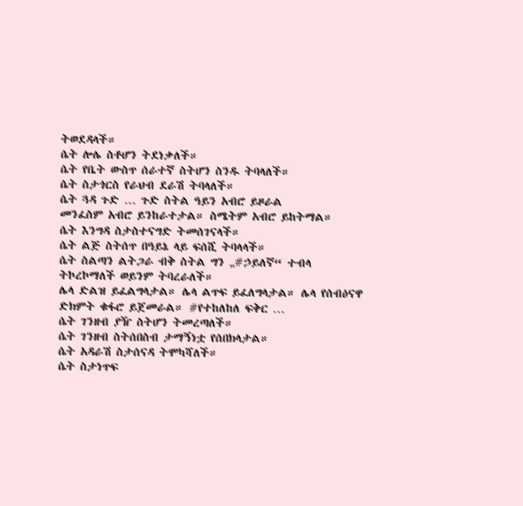ትወደዳላች።
ሴት ሎሌ ስቶሆን ትደነቃለች።
ሴት የቤት ውስጥ ሰራተኛ ስትሆን ስንዱ ትባላለች።
ሴት ስታጎርስ የራህብ ደራሽ ትባላለች።
ሴት ጓዳ ጉድ … ጉድ ስትል ዓይን አብሮ ይዞራል
መንፈስም አብሮ ይንከራተታል። ስሜትም አብሮ ይከትማል።
ሴት እንግዳ ስታስተናግድ ትመሰገናላች።
ሴት ልጅ ስትሰጥ በዓይኔ ላይ ፍሰሺ ትባላላች።
ሴት ስልጣን ልትጋራ ብቅ ስትል ግን „#ኃይለኛ“ ተብላ ትኮረኮማለች ወይንም ትባረራለች።
ሌላ ድልዝ ይፈልግላታል። ሌላ ልጥፍ ይፈለግላታል። ሌላ የሰብዕናዋ ድክምት ቁፋሮ ይጀመራል። #የተከለከለ ፍቅር …
ሴት ገንዘብ ያዥ ስትሆን ትመረጣለች።
ሴት ገንዘብ ስትሰበስብ ታማኝነቷ የሰበክላታል።
ሴት አዳራሽ ስታሰናዳ ትሞካሻለች።
ሴት ስታነጥፍ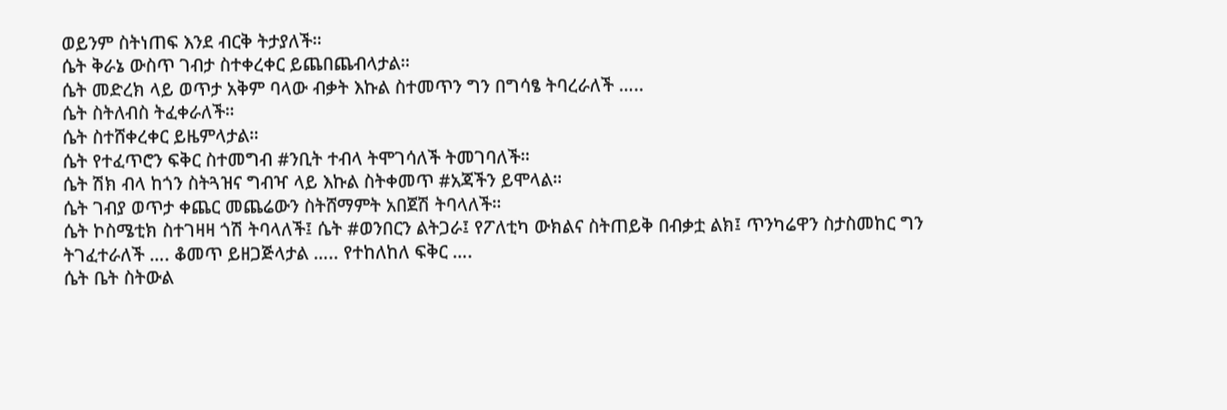ወይንም ስትነጠፍ እንደ ብርቅ ትታያለች።
ሴት ቅራኔ ውስጥ ገብታ ስተቀረቀር ይጨበጨብላታል።
ሴት መድረክ ላይ ወጥታ አቅም ባላው ብቃት እኩል ስተመጥን ግን በግሳፄ ትባረራለች …..
ሴት ስትለብስ ትፈቀራለች።
ሴት ስተሸቀረቀር ይዜምላታል።
ሴት የተፈጥሮን ፍቅር ስተመግብ #ንቢት ተብላ ትሞገሳለች ትመገባለች።
ሴት ሽክ ብላ ከጎን ስትጓዝና ግብዣ ላይ እኩል ስትቀመጥ #አጃችን ይሞላል።
ሴት ገብያ ወጥታ ቀጨር መጨሬውን ስትሸማምት አበጀሽ ትባላለች።
ሴት ኮስሜቲክ ስተገዛዛ ጎሽ ትባላለች፤ ሴት #ወንበርን ልትጋራ፤ የፖለቲካ ውክልና ስትጠይቅ በብቃቷ ልክ፤ ጥንካሬዋን ስታስመከር ግን ትገፈተራለች …. ቆመጥ ይዘጋጅላታል ….. የተከለከለ ፍቅር ….
ሴት ቤት ስትውል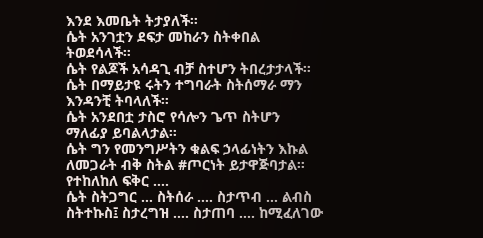እንደ እመቤት ትታያለች።
ሴት አንገቷን ደፍታ መከራን ስትቀበል ትወደሳላች።
ሴት የልጆች አሳዳጊ ብቻ ስተሆን ትበረታታላች።
ሴት በማይታዩ ሩትን ተግባራት ስትሰማራ ማን እንዳንቺ ትባላለች።
ሴት አንደበቷ ታስሮ የሳሎን ጌጥ ስትሆን ማለፊያ ይባልላታል።
ሴት ግን የመንግሥትን ቁልፍ ኃላፊነትን እኩል ለመጋራት ብቅ ስትል #ጦርነት ይታዋጅባታል። የተከለከለ ፍቅር ….
ሴት ስትጋግር … ስትሰራ …. ስታጥብ … ልብስ ስትተኩስ፤ ስታረግዝ …. ስታጠባ …. ከሚፈለገው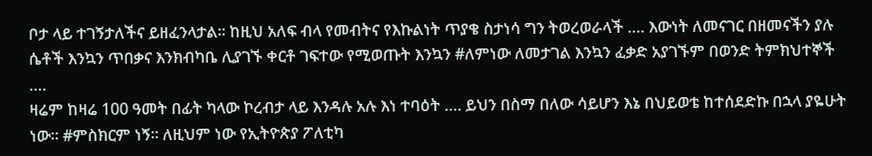ቦታ ላይ ተገኝታለችና ይዘፈንላታል። ከዚህ አለፍ ብላ የመብትና የእኩልነት ጥያቄ ስታነሳ ግን ትወረወራላች …. እውነት ለመናገር በዘመናችን ያሉ ሴቶች እንኳን ጥበቃና እንክብካቤ ሊያገኙ ቀርቶ ገፍተው የሚወጡት እንኳን #ለምነው ለመታገል እንኳን ፈቃድ አያገኙም በወንድ ትምክህተኞች ….
ዛሬም ከዛሬ 100 ዓመት በፊት ካላው ኮረብታ ላይ እንዳሉ አሉ እነ ተባዕት …. ይህን በስማ በለው ሳይሆን እኔ በህይወቴ ከተሰደድኩ በኋላ ያዬሁት ነው። #ምስክርም ነኝ። ለዚህም ነው የኢትዮጵያ ፖለቲካ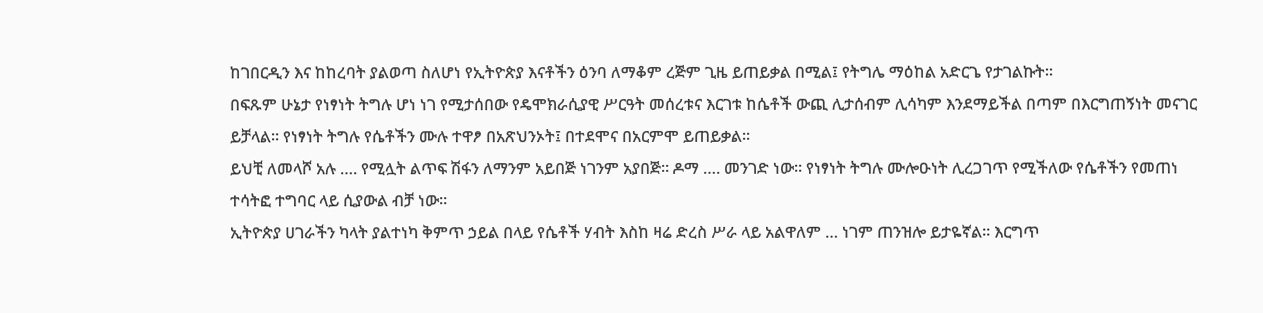ከገበርዲን እና ከከረባት ያልወጣ ስለሆነ የኢትዮጵያ እናቶችን ዕንባ ለማቆም ረጅም ጊዜ ይጠይቃል በሚል፤ የትግሌ ማዕከል አድርጌ የታገልኩት።
በፍጹም ሁኔታ የነፃነት ትግሉ ሆነ ነገ የሚታሰበው የዴሞክራሲያዊ ሥርዓት መሰረቱና እርገቱ ከሴቶች ውጪ ሊታሰብም ሊሳካም እንደማይችል በጣም በእርግጠኝነት መናገር ይቻላል። የነፃነት ትግሉ የሴቶችን ሙሉ ተዋፆ በአጽህንኦት፤ በተደሞና በአርምሞ ይጠይቃል።
ይህቺ ለመላሾ አሉ …. የሚሏት ልጥፍ ሽፋን ለማንም አይበጅ ነገንም አያበጅ። ዶማ …. መንገድ ነው። የነፃነት ትግሉ ሙሎዑነት ሊረጋገጥ የሚችለው የሴቶችን የመጠነ ተሳትፎ ተግባር ላይ ሲያውል ብቻ ነው።
ኢትዮጵያ ሀገራችን ካላት ያልተነካ ቅምጥ ኃይል በላይ የሴቶች ሃብት እስከ ዛሬ ድረስ ሥራ ላይ አልዋለም … ነገም ጠንዝሎ ይታዬኛል። እርግጥ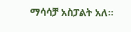ማሳሳቻ አስፓልት አለ።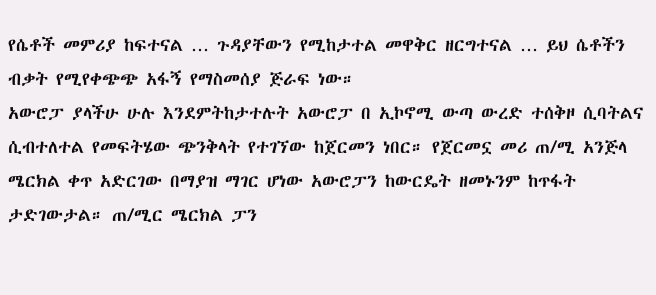የሴቶች መምሪያ ከፍተናል … ጉዳያቸውን የሚከታተል መዋቅር ዘርግተናል … ይህ ሴቶችን ብቃት የሚየቀጭጭ አፋኝ የማስመሰያ ጅራፍ ነው።
አውሮፓ ያላችሁ ሁሉ እንደምትከታተሉት አውሮፓ በ ኢኮኖሚ ውጣ ውረድ ተሰቅዞ ሲባትልና ሲብተለተል የመፍትሄው ጭንቅላት የተገኘው ከጀርመን ነበር። የጀርመኗ መሪ ጠ/ሚ አንጅላ ሜርክል ቀጥ አድርገው በማያዝ ማገር ሆነው አውሮፓን ከውርዴት ዘመኑንም ከጥፋት ታድገውታል። ጠ/ሚር ሜርክል ፓን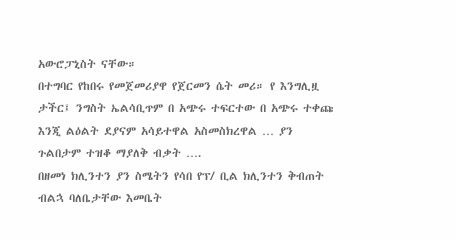አውሮፓኒስት ናቸው።
በተግባር የከበሩ የመጀመሪያዋ የጀርመን ሴት መሪ። የ እንግሊዟ ታችር፤ ንግስት ኤልሳቢጥም በ አጭሩ ተፍርተው በ አጭሩ ተቀጩ እንጂ ልዕልት ደያናም አሳይተዋል አስመስክረዋል … ያን ጉልበታም ተዝቆ ማያለቅ ብቃት ….
በዘመነ ክሊንተን ያን ስሜትን የሳበ የፕ/ ቢል ክሊንተን ቅብጠት ብልኋ ባለቤታቸው እመቤት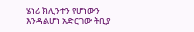ሄነሪ ክሊንተን የሆነውን እንዳልሆነ አድርገው ትቢያ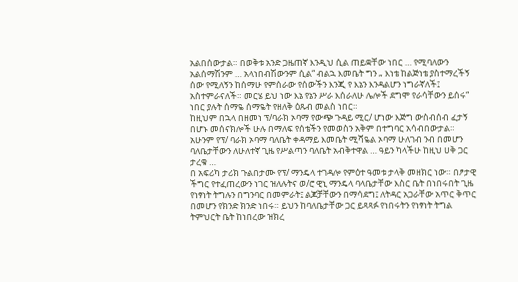አልበሰውታል። በወቅቱ አንድ ጋዜጠኛ እንዲህ ሲል ጠይቋቸው ነበር … የሚባለውን አልሰማሽንም … አላነበብሽውንም ሲል“ ብልኋ እመቤት ግን „ እነቴ ከልጅነቴ ያስተማረችኝ ሰው የሚለኝን ከሰማሁ የምሰራው የሰውችን እንጂ የ እኔን እንዳልሆን ነግራኛለች፤ አስተምራናለች። መርሄ ይህ ነው እኔ የኔን ሥራ እሰራለሁ ሌሎች ደግሞ የራሳቸውን ይሰሩ“ ነበር ያሉት ሰማዬ ሰማዬት የዘለቅ ዕጹብ መልስ ነበር።
ከዚህም በኋላ በዘመነ ፕ/ባራክ ኦባማ የውጭ ጉዳይ ሚር/ ሆነው እጅግ ውስብሰብ ፈታኝ በሆኑ መሰናክሎች ሁሉ በማለፍ የሰቴችን የመወስን አቅም በተግባር አሳብበውታል። አሁንም የፕ/ ባራክ ኦባማ ባለቤት ቀዳማይ እመቤት ሚሻዬል ኦባማ ሁለገብ ንብ በመሆን ባለቤታቸውን ለሁለተኛ ጊዜ የሥልጣን ባለቤት አብቅተዋል … ዓይን ካላችሁ ከዚህ ሀቅ ጋር ታረቁ …
በ አፍሪካ ታሪክ ጉልበታሙ የፕ/ ማንዴላ ተገዳሎ የምዕተ ዓመቱ ታላቅ መዘክር ነው። በፆታዊ ችግር የተፈጠረውን ነገር ዝለሉትና ወ/ሮ ዊኒ ማንዴላ ባላቤታቸው እስር ቤት በነበሩበት ጊዜ የነፃነት ትግሉን በግንባር በመምራት፤ ልጆቻቸውን በማሳደግ፤ ለትዳር አጋራቸው አጥር ቅጥር በመሆን የክንድ ክንድ ነበሩ። ይህን ከባለቤታቸው ጋር ይጻጻፉ የነበሩትን የነፃነት ትግል ትምህርት ቤት ከነበረው ዝክረ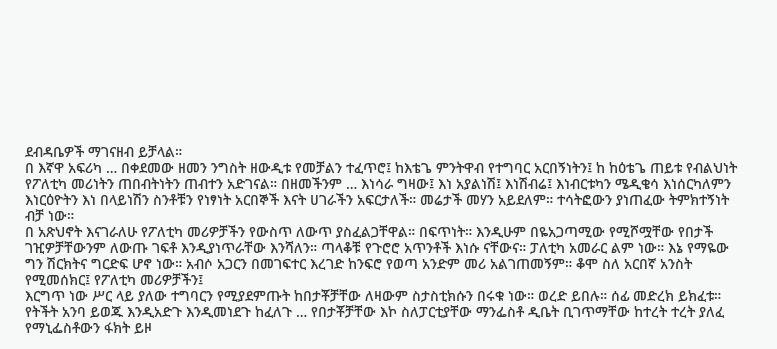ደብዳቤዎች ማገናዘብ ይቻላል።
በ እኛዋ አፍሪካ … በቀደመው ዘመን ንግስት ዘውዲቱ የመቻልን ተፈጥሮ፤ ከእቴጌ ምንትዋብ የተግባር አርበኝነትን፤ ከ ከዕቴጌ ጠይቱ የብልህነት የፖለቲካ መሪነትን ጠበብትነትን ጠብተን አድገናል። በዘመችንም … እነሳራ ግዛው፤ እነ አያልነሽ፤ እነሽብሬ፤ እነብርቱካን ሜዲቄሳ እነሰርካለምን እነርዕዮትን እነ በላይነሽን ስንቶቹን የነፃነት አርበኞች እናት ሀገራችን አፍርታለች። መሬታች መሃን አይደለም። ተሳትፎውን ያነጠፈው ትምክተኝነት ብቻ ነው።
በ አጽህኖት እናገራለሁ የፖለቲካ መሪዎቻችን የውስጥ ለውጥ ያስፈልጋቸዋል። በፍጥነት። እንዲሁም በዬአጋጣሚው የሚሾሟቸው የበታች ገዢዎቻቸውንም ለውጡ ገፍቶ እንዲያነጥራቸው እንሻለን። ጣላቆቹ የጉሮሮ አጥንቶች እነሱ ናቸውና። ፓለቲካ አመራር ልም ነው። እኔ የማዬው ግን ሽርክትና ግርድፍ ሆኖ ነው። አብሶ አጋርን በመገፍተር እረገድ ከንፍሮ የወጣ አንድም መሪ አልገጠመኝም። ቆሞ ስለ አርበኛ አንስት የሚመሰክር፤ የፖለቲካ መሪዎቻችን፤
እርግጥ ነው ሥር ላይ ያለው ተግባርን የሚያደምጡት ከበታቾቻቸው ለዛውም ስታስቲክሱን በሩቁ ነው። ወረድ ይበሉ። ሰፊ መድረክ ይክፈቱ። የትችት አንባ ይወጁ እንዲአድጉ እንዲመነደጉ ከፈለጉ … የበታቾቻቸው እኮ ስለፓርቲያቸው ማንፌስቶ ዲቤት ቢገጥማቸው ከተረት ተረት ያለፈ የማኒፌስቶውን ፋክት ይዞ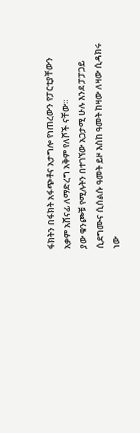ፋክትን በፋክት አፋጭቶና አታግሎ የነጠረውን የፓርቲያቸውን አቃም አሸናፊ ለማድረግ አቅም የለሾች ናቸው።
ያው ቁንጮቹ የሚሉትን በተገኘው አጋታሚ ሁሉ እንደ ፓፓጋይ ሲደግሙና ሲሰልሱ ዓመት ይዞ እስከ ዓመት ከዛው ለዛው ሲዳክሩ ነው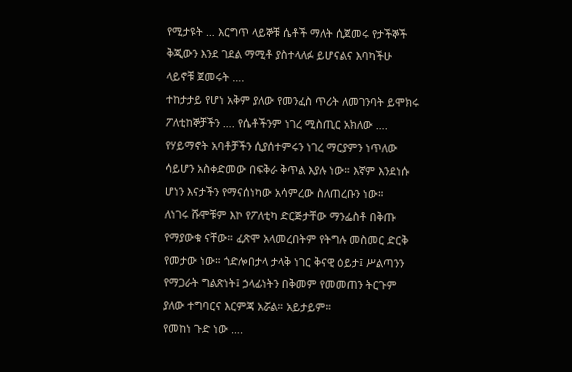የሚታዩት … እርግጥ ላይኞቹ ሴቶች ማለት ሲጀመሩ የታችኞች ቅጂውን እንደ ገደል ማሚቶ ያስተላለፉ ይሆናልና እባካችሁ ላይኖቹ ጀመሩት ….
ተከታታይ የሆነ አቅም ያለው የመንፈስ ጥሪት ለመገንባት ይሞክሩ ፖለቲከኞቻችን …. የሴቶችንም ነገረ ሚስጢር አክለው …. የሃይማኖት አባቶቻችን ሲያሰተምሩን ነገረ ማርያምን ነጥለው ሳይሆን አስቀድመው በፍቅራ ቅጥል እያሉ ነው። እኛም እንደነሱ ሆነን እናታችን የማናሰነካው አሳምረው ስለጠረቡን ነው።
ለነገሩ ሹሞቹም እኮ የፖለቲካ ድርጅታቸው ማንፌስቶ በቅጡ የማያውቁ ናቸው። ፈጽሞ አላመረበትም የትግሉ መስመር ድርቅ የመታው ነው። ጎድሎበታላ ታላቅ ነገር ቅናዊ ዕይታ፤ ሥልጣንን የማጋራት ግልጽነት፤ ኃላፊነትን በቅመም የመመጠን ትርጉም ያለው ተግባርና እርምጃ አሯል። አይታይም።
የመከነ ጉድ ነው ….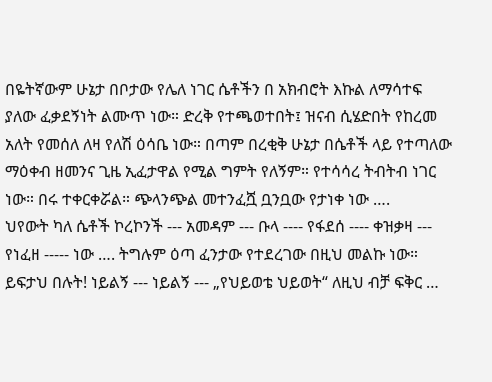በዬትኛውም ሁኔታ በቦታው የሌለ ነገር ሴቶችን በ አክብሮት እኩል ለማሳተፍ ያለው ፈቃደኝነት ልሙጥ ነው። ድረቅ የተጫወተበት፤ ዝናብ ሲሄድበት የከረመ አለት የመሰለ ለዛ የለሽ ዕሳቤ ነው። በጣም በረቂቅ ሁኔታ በሴቶች ላይ የተጣለው ማዕቀብ ዘመንና ጊዜ ኢፈታዋል የሚል ግምት የለኝም። የተሳሳረ ትብትብ ነገር ነው። በሩ ተቀርቀሯል። ጭላንጭል መተንፈሿ ቧንቧው የታነቀ ነው ….
ህየውት ካለ ሴቶች ኮረኮንች --- አመዳም --- ቡላ ---- የፋደሰ ---- ቀዝቃዛ --- የነፈዘ ----- ነው …. ትግሉም ዕጣ ፈንታው የተደረገው በዚህ መልኩ ነው። ይፍታህ በሉት! ነይልኝ --- ነይልኝ --- „የህይወቴ ህይወት“ ለዚህ ብቻ ፍቅር …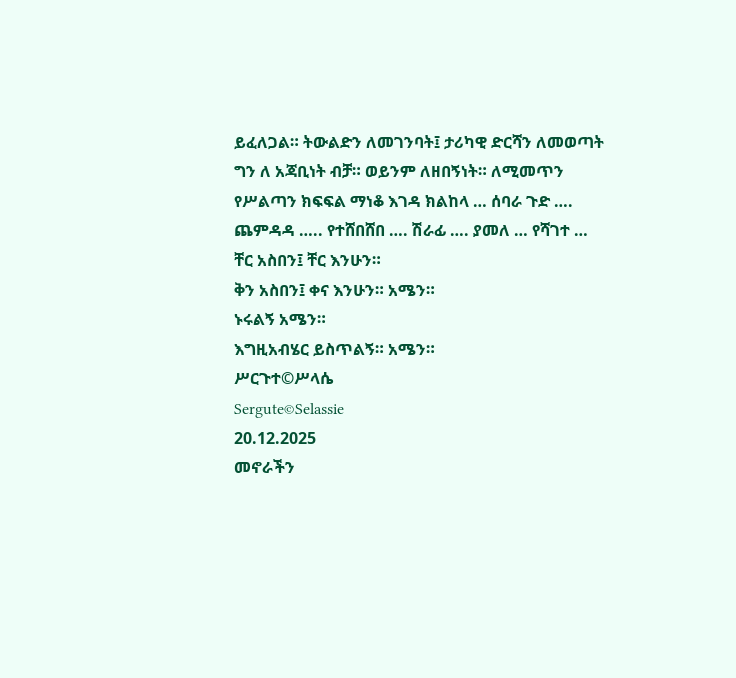ይፈለጋል። ትውልድን ለመገንባት፤ ታሪካዊ ድርሻን ለመወጣት ግን ለ አጃቢነት ብቻ። ወይንም ለዘበኝነት። ለሚመጥን የሥልጣን ክፍፍል ማነቆ እገዳ ክልከላ … ሰባራ ጉድ …. ጨምዳዳ ….. የተሸበሸበ …. ሽራፊ …. ያመለ … የሻገተ …
ቸር አስበን፤ ቸር እንሁን።
ቅን አስበን፤ ቀና እንሁን። አሜን።
ኑሩልኝ አሜን።
እግዚአብሄር ይስጥልኝ። አሜን።
ሥርጉተ©ሥላሴ
Sergute©Selassie
20.12.2025
መኖራችን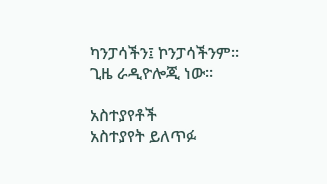ካንፓሳችን፤ ኮንፓሳችንም።
ጊዜ ራዲዮሎጂ ነው።

አስተያየቶች
አስተያየት ይለጥፉ